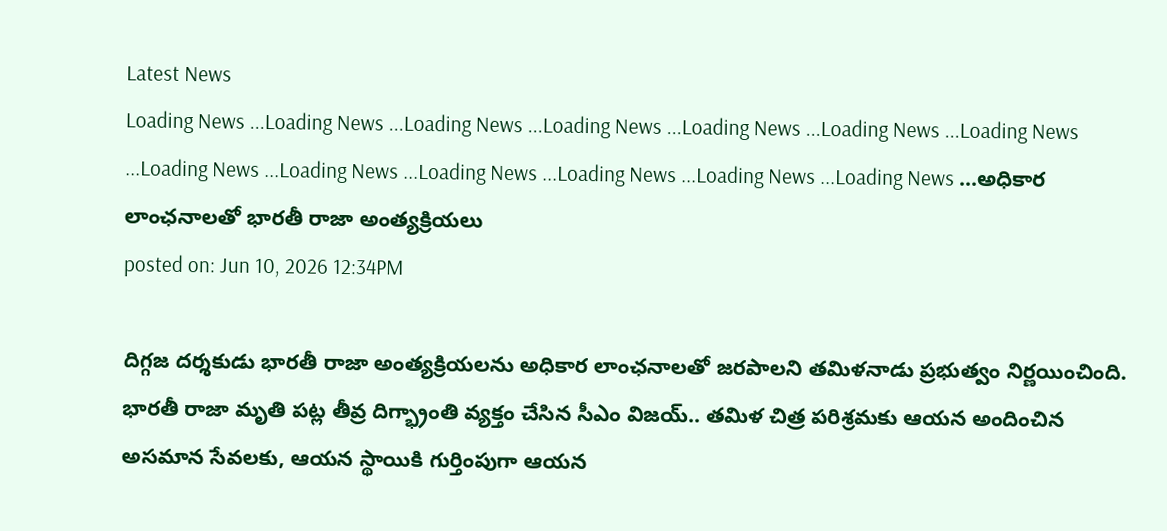Latest News
Loading News ...Loading News ...Loading News ...Loading News ...Loading News ...Loading News ...Loading News ...Loading News ...Loading News ...Loading News ...Loading News ...Loading News ...Loading News ...అధికార లాంఛనాలతో భారతీ రాజా అంత్యక్రియలు
posted on: Jun 10, 2026 12:34PM

దిగ్గజ దర్శకుడు భారతీ రాజా అంత్యక్రియలను అధికార లాంఛనాలతో జరపాలని తమిళనాడు ప్రభుత్వం నిర్ణయించింది. భారతీ రాజా మృతి పట్ల తీవ్ర దిగ్భ్రాంతి వ్యక్తం చేసిన సీఎం విజయ్.. తమిళ చిత్ర పరిశ్రమకు ఆయన అందించిన అసమాన సేవలకు, ఆయన స్థాయికి గుర్తింపుగా ఆయన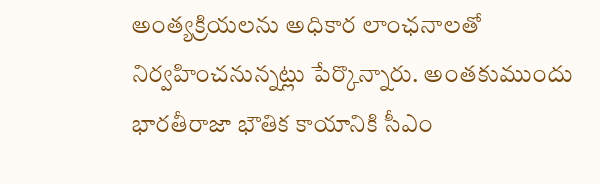అంత్యక్రియలను అధికార లాంఛనాలతో నిర్వహించనున్నట్లు పేర్కొన్నారు. అంతకుముందు భారతీరాజా భౌతిక కాయానికి సీఎం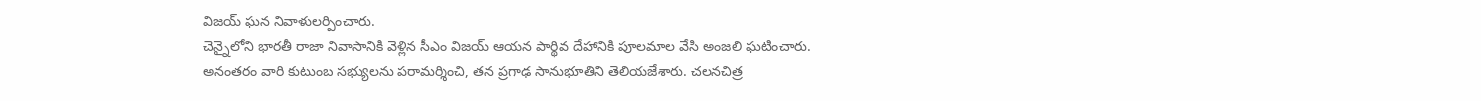విజయ్ ఘన నివాళులర్పించారు.
చెన్నైలోని భారతీ రాజా నివాసానికి వెళ్లిన సీఎం విజయ్ ఆయన పార్థివ దేహానికి పూలమాల వేసి అంజలి ఘటించారు. అనంతరం వారి కుటుంబ సభ్యులను పరామర్శించి, తన ప్రగాఢ సానుభూతిని తెలియజేశారు. చలనచిత్ర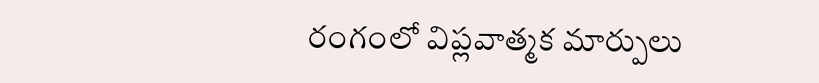రంగంలో విప్లవాత్మక మార్పులు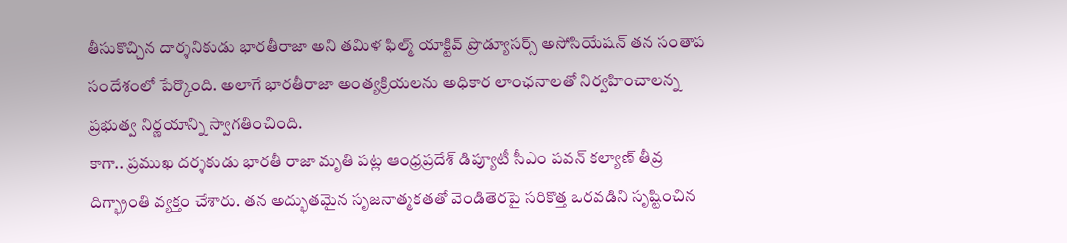తీసుకొచ్చిన దార్శనికుడు భారతీరాజా అని తమిళ ఫిల్మ్ యాక్టివ్ ప్రొడ్యూసర్స్ అసోసియేషన్ తన సంతాప సందేశంలో పేర్కొంది. అలాగే భారతీరాజా అంత్యక్రియలను అధికార లాంఛనాలతో నిర్వహించాలన్న ప్రభుత్వ నిర్ణయాన్ని స్వాగతించింది.
కాగా.. ప్రముఖ దర్శకుడు భారతీ రాజా మృతి పట్ల ఆంధ్రప్రదేశ్ డిప్యూటీ సీఎం పవన్ కల్యాణ్ తీవ్ర దిగ్భ్రాంతి వ్యక్తం చేశారు. తన అద్భుతమైన సృజనాత్మకతతో వెండితెరపై సరికొత్త ఒరవడిని సృష్టించిన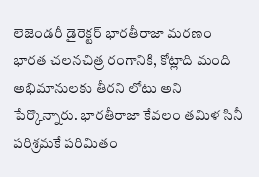లెజెండరీ డైరెక్టర్ భారతీరాజా మరణం భారత చలనచిత్ర రంగానికి, కోట్లాది మంది అభిమానులకు తీరని లోటు అని పేర్కొన్నారు. భారతీరాజా కేవలం తమిళ సినీ పరిశ్రమకే పరిమితం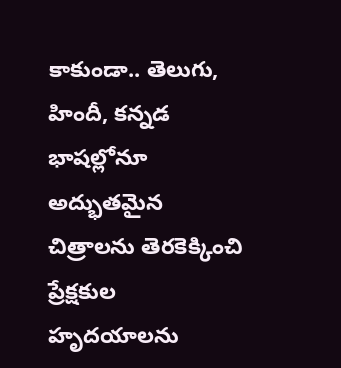కాకుండా.. తెలుగు, హిందీ, కన్నడ భాషల్లోనూ అద్భుతమైన చిత్రాలను తెరకెక్కించి ప్రేక్షకుల హృదయాలను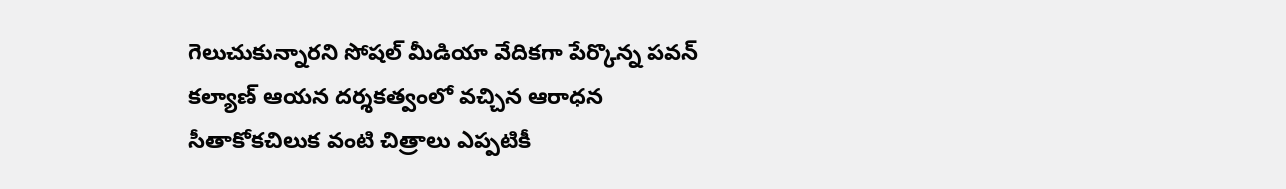గెలుచుకున్నారని సోషల్ మీడియా వేదికగా పేర్కొన్న పవన్ కల్యాణ్ ఆయన దర్శకత్వంలో వచ్చిన ఆరాధన సీతాకోకచిలుక వంటి చిత్రాలు ఎప్పటికీ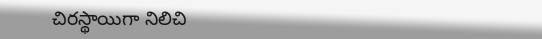చిరస్థాయిగా నిలిచి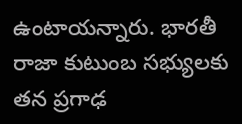ఉంటాయన్నారు. భారతీ రాజా కుటుంబ సభ్యులకు తన ప్రగాఢ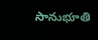సానుభూతి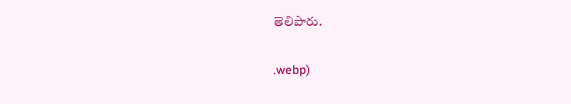తెలిపారు.


.webp)